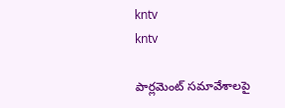kntv
kntv

పార్లమెంట్ సమావేశాలపై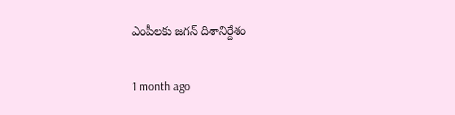ఎంపీలకు జగన్ దిశానిర్దేశం

1 month ago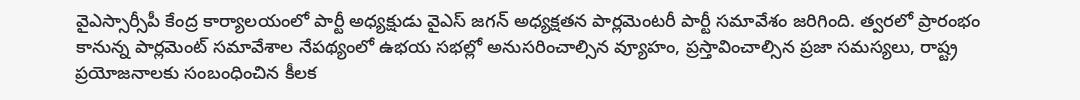వైఎస్సార్సీపీ కేంద్ర కార్యాలయంలో పార్టీ అధ్యక్షుడు వైఎస్ జగన్ అధ్యక్షతన పార్లమెంటరీ పార్టీ సమావేశం జరిగింది. త్వరలో ప్రారంభం కానున్న పార్లమెంట్ సమావేశాల నేపథ్యంలో ఉభయ సభల్లో అనుసరించాల్సిన వ్యూహం, ప్రస్తావించాల్సిన ప్రజా సమస్యలు, రాష్ట్ర ప్రయోజనాలకు సంబంధించిన కీలక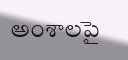అంశాలపై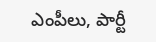ఎంపీలు, పార్టీ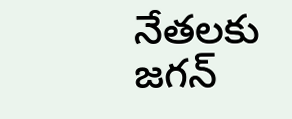నేతలకు జగన్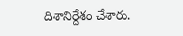దిశానిర్దేశం చేశారు.